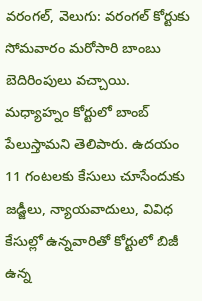వరంగల్, వెలుగు: వరంగల్ కోర్టుకు సోమవారం మరోసారి బాంబు బెదిరింపులు వచ్చాయి. మధ్యాహ్నం కోర్టులో బాంబ్ పేలుస్తామని తెలిపారు. ఉదయం 11 గంటలకు కేసులు చూసేందుకు జడ్జీలు, న్యాయవాదులు, వివిధ కేసుల్లో ఉన్నవారితో కోర్టులో బిజీ ఉన్న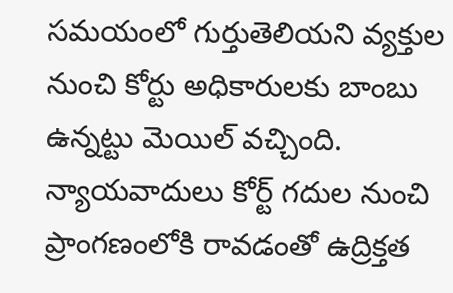సమయంలో గుర్తుతెలియని వ్యక్తుల నుంచి కోర్టు అధికారులకు బాంబు ఉన్నట్టు మెయిల్ వచ్చింది. న్యాయవాదులు కోర్ట్ గదుల నుంచి ప్రాంగణంలోకి రావడంతో ఉద్రిక్తత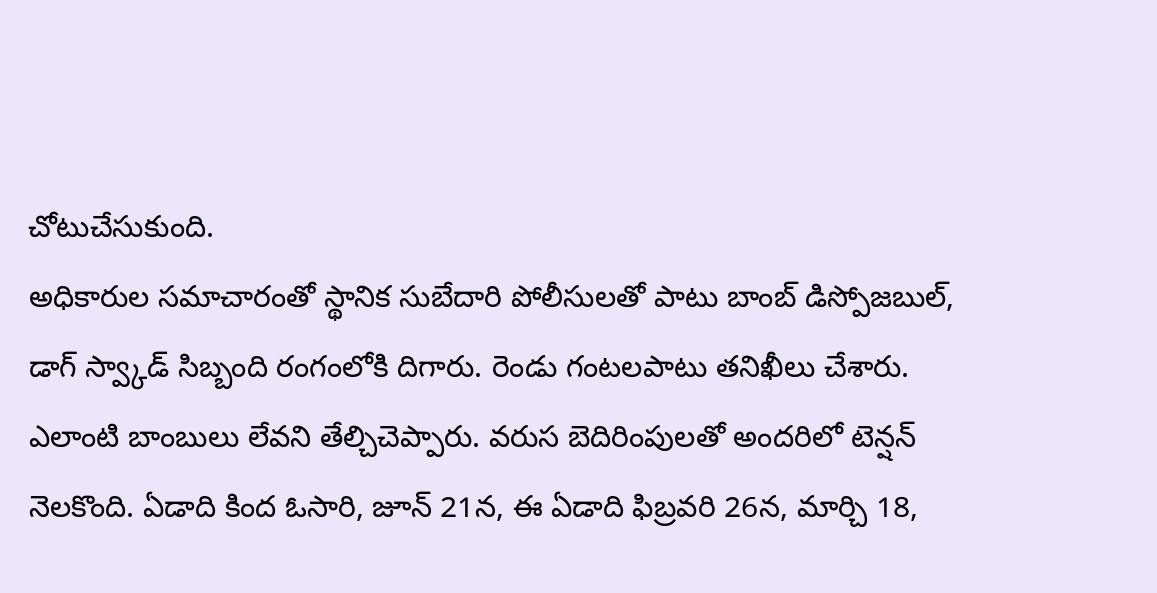చోటుచేసుకుంది.
అధికారుల సమాచారంతో స్థానిక సుబేదారి పోలీసులతో పాటు బాంబ్ డిస్పోజబుల్, డాగ్ స్వ్కాడ్ సిబ్బంది రంగంలోకి దిగారు. రెండు గంటలపాటు తనిఖీలు చేశారు. ఎలాంటి బాంబులు లేవని తేల్చిచెప్పారు. వరుస బెదిరింపులతో అందరిలో టెన్షన్ నెలకొంది. ఏడాది కింద ఓసారి, జూన్ 21న, ఈ ఏడాది ఫిబ్రవరి 26న, మార్చి 18,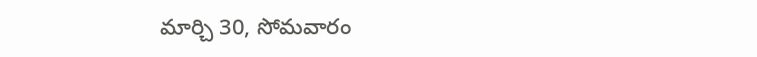మార్చి 30, సోమవారం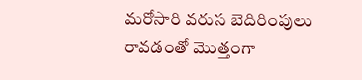మరోసారి వరుస బెదిరింపులు రావడంతో మొత్తంగా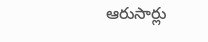ఆరుసార్లు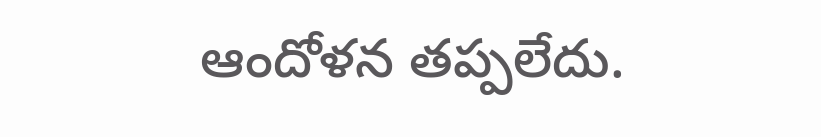ఆందోళన తప్పలేదు.